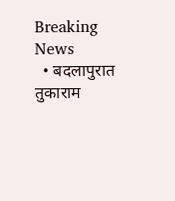Breaking News
  • बदलापुरात तुकाराम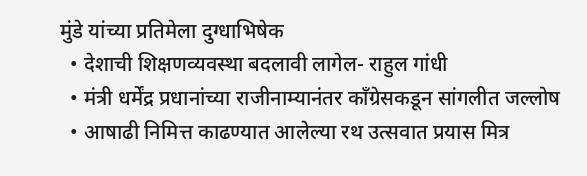मुंडे यांच्या प्रतिमेला दुग्धाभिषेक
  • देशाची शिक्षणव्यवस्था बदलावी लागेल- राहुल गांधी
  • मंत्री धर्मेंद्र प्रधानांच्या राजीनाम्यानंतर काँग्रेसकडून सांगलीत जल्लोष
  • आषाढी निमित्त काढण्यात आलेल्या रथ उत्सवात प्रयास मित्र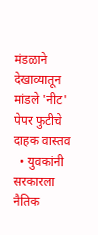मंडळाने देखाव्यातून मांडले 'नीट' पेपर फुटीचे दाहक वास्तव
  • युवकांनी सरकारला नैतिक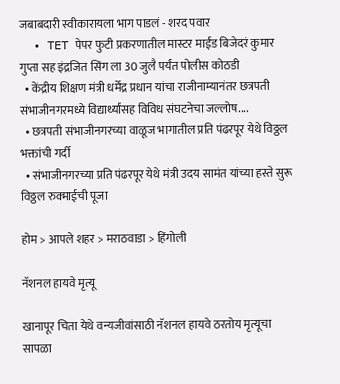जबाबदारी स्वीकारायला भाग पाडलं - शरद पवार
  • TET पेपर फुटी प्रकरणातील मास्टर माईंड बिजेदरं कुमार गुप्ता सह इंद्रजित सिंग ला 30 जुलै पर्यंत पोलीस कोठडी
  • केंद्रीय शिक्षण मंत्री धर्मेंद्र प्रधान यांचा राजीनाम्यानंतर छत्रपती संभाजीनगरमध्ये विद्यार्थ्यांसह विविध संघटनेचा जल्लोष....
  • छत्रपती संभाजीनगरच्या वाळूज भागातील प्रति पंढरपूर येथे विठ्ठल भक्तांची गर्दी
  • संभाजीनगरच्या प्रति पंढरपूर येथे मंत्री उदय सामंत यांच्या हस्ते सुरू विठ्ठल रुक्माईची पूजा

होम > आपले शहर > मराठवाडा > हिंगोली

नॅशनल हायवे मृत्यू

खानापूर चिता येथे वन्यजीवांसाठी नॅशनल हायवे ठरतोय मृत्यूचा सापळा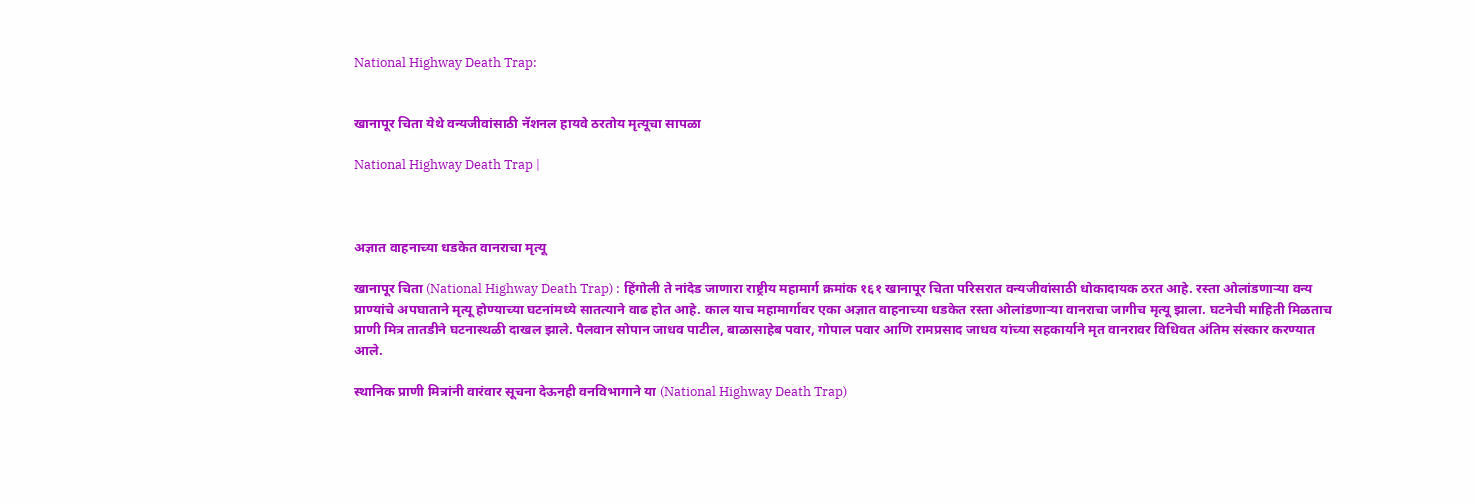National Highway Death Trap:


खानापूर चिता येथे वन्यजीवांसाठी नॅशनल हायवे ठरतोय मृत्यूचा सापळा

National Highway Death Trap |



अज्ञात वाहनाच्या धडकेत वानराचा मृत्यू

खानापूर चिता (National Highway Death Trap) : हिंगोली ते नांदेड जाणारा राष्ट्रीय महामार्ग क्रमांक १६१ खानापूर चिता परिसरात वन्यजीवांसाठी धोकादायक ठरत आहे. रस्ता ओलांडणाऱ्या वन्य प्राण्यांचे अपघाताने मृत्यू होण्याच्या घटनांमध्ये सातत्याने वाढ होत आहे. काल याच महामार्गावर एका अज्ञात वाहनाच्या धडकेत रस्ता ओलांडणाऱ्या वानराचा जागीच मृत्यू झाला. घटनेची माहिती मिळताच प्राणी मित्र तातडीने घटनास्थळी दाखल झाले. पैलवान सोपान जाधव पाटील, बाळासाहेब पवार, गोपाल पवार आणि रामप्रसाद जाधव यांच्या सहकार्याने मृत वानरावर विधिवत अंतिम संस्कार करण्यात आले.

स्थानिक प्राणी मित्रांनी वारंवार सूचना देऊनही वनविभागाने या (National Highway Death Trap)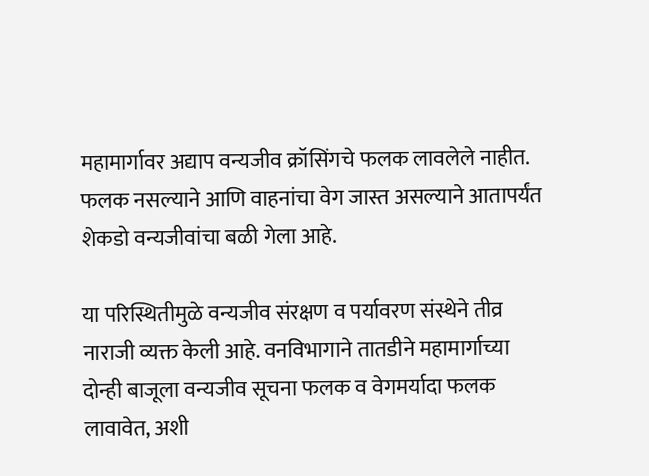महामार्गावर अद्याप वन्यजीव क्रॉसिंगचे फलक लावलेले नाहीत. फलक नसल्याने आणि वाहनांचा वेग जास्त असल्याने आतापर्यंत शेकडो वन्यजीवांचा बळी गेला आहे.

या परिस्थितीमुळे वन्यजीव संरक्षण व पर्यावरण संस्थेने तीव्र नाराजी व्यक्त केली आहे. वनविभागाने तातडीने महामार्गाच्या दोन्ही बाजूला वन्यजीव सूचना फलक व वेगमर्यादा फलक लावावेत, अशी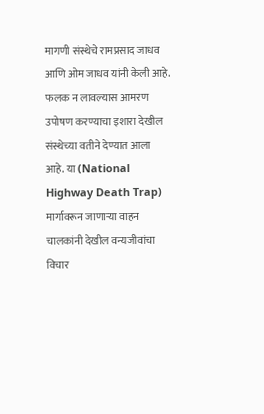मागणी संस्थेचे रामप्रसाद जाधव आणि ओम जाधव यांनी केली आहे. फलक न लावल्यास आमरण उपोषण करण्याचा इशारा देखील संस्थेच्या वतीने देण्यात आला आहे. या (National Highway Death Trap) मार्गावरून जाणाऱ्या वाहन चालकांनी देखील वन्यजीवांचा विचार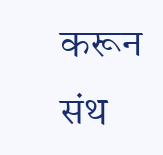करून संथ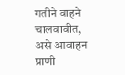गतीने वाहने चालवावीत, असे आवाहन प्राणी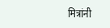मित्रांनी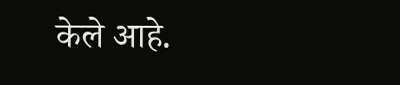केले आहे.